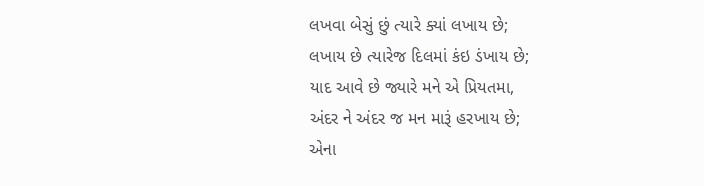લખવા બેસું છું ત્યારે ક્યાં લખાય છે;
લખાય છે ત્યારેજ દિલમાં કંઇ ડંખાય છે;
યાદ આવે છે જ્યારે મને એ પ્રિયતમા,
અંદર ને અંદર જ મન મારૂં હરખાય છે;
એના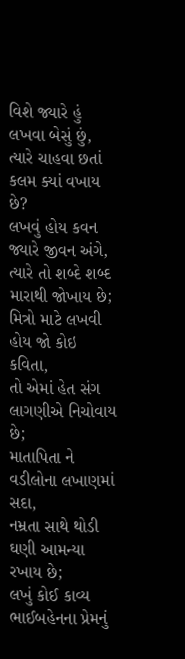વિશે જ્યારે હું લખવા બેસું છું,
ત્યારે ચાહવા છતાં કલમ ક્યાં વખાય છે?
લખવું હોય કવન જ્યારે જીવન અંગે,
ત્યારે તો શબ્દે શબ્દ મારાથી જોખાય છે;
મિત્રો માટે લખવી હોય જો કોઇ કવિતા,
તો એમાં હેત સંગ લાગણીએ નિચોવાય છે;
માતાપિતા ને વડીલોના લખાણમાં સદા,
નમ્રતા સાથે થોડી ઘણી આમન્યા રખાય છે;
લખું કોઈ કાવ્ય ભાઈબહેનના પ્રેમનું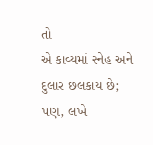તો
એ કાવ્યમાં સ્નેહ અને દુલાર છલકાય છે;
પણ, લખે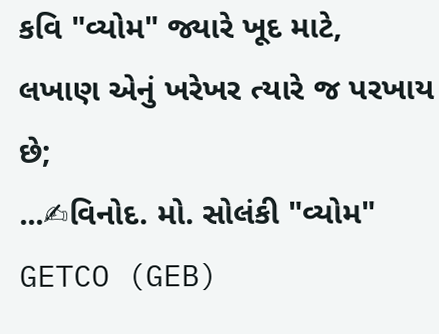કવિ "વ્યોમ" જ્યારે ખૂદ માટે,
લખાણ એનું ખરેખર ત્યારે જ પરખાય છે;
...✍વિનોદ. મો. સોલંકી "વ્યોમ"
GETCO (GEB)